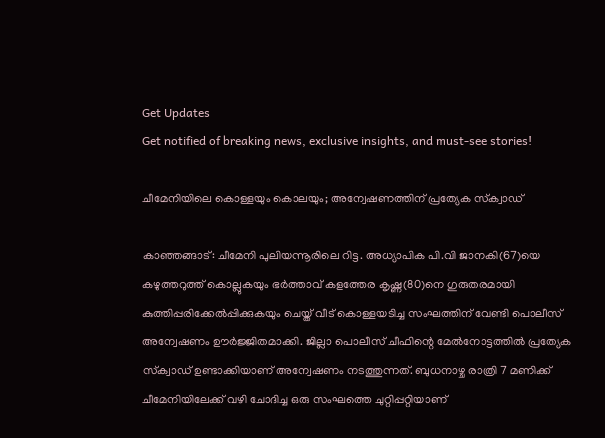Get Updates
Get notified of breaking news, exclusive insights, and must-see stories!

ചീമേനിയിലെ കൊള്ളയും കൊലയും; അന്വേഷണത്തിന് പ്രത്യേക സ്‌ക്വാഡ്

കാഞ്ഞങ്ങാട്: ചീമേനി പുലിയന്നൂരിലെ റിട്ട. അധ്യാപിക പി.വി ജാനകി(67)യെ കഴുത്തറുത്ത് കൊല്ലുകയും ഭര്‍ത്താവ് കളത്തേര കൃഷ്ണ(80)നെ ഗുരുതരമായി കുത്തിപ്പരിക്കേല്‍പ്പിക്കുകയും ചെയ്ത് വീട് കൊള്ളയടിച്ച സംഘത്തിന് വേണ്ടി പൊലീസ് അന്വേഷണം ഊര്‍ജ്ജിതമാക്കി. ജില്ലാ പൊലീസ് ചീഫിന്റെ മേല്‍നോട്ടത്തില്‍ പ്രത്യേക സ്‌ക്വാഡ് ഉണ്ടാക്കിയാണ് അന്വേഷണം നടത്തുന്നത്. ബുധനാഴ്ച രാത്രി 7 മണിക്ക് ചീമേനിയിലേക്ക് വഴി ചോദിച്ച ഒരു സംഘത്തെ ചുറ്റിപ്പറ്റിയാണ്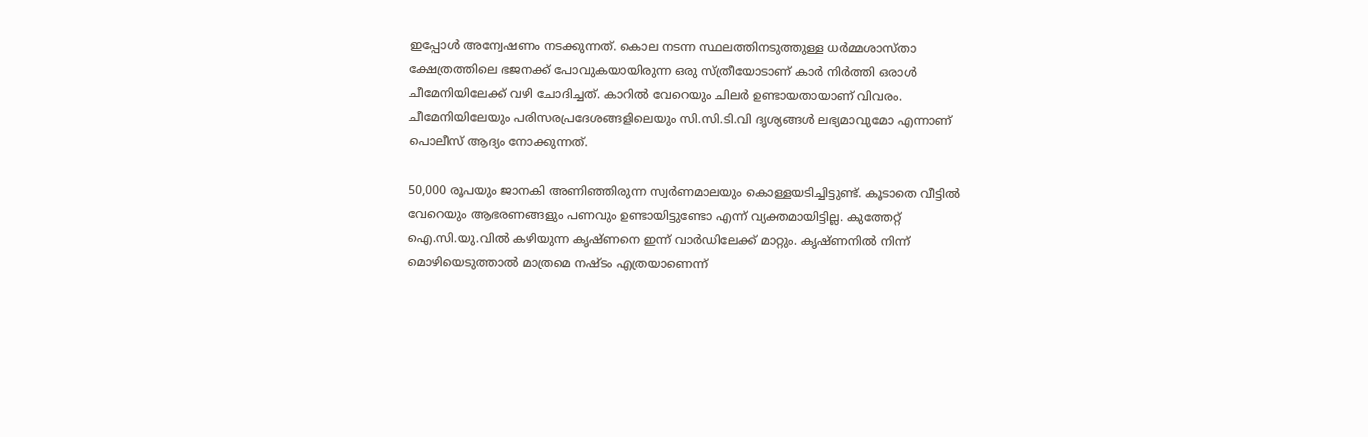ഇപ്പോള്‍ അന്വേഷണം നടക്കുന്നത്. കൊല നടന്ന സ്ഥലത്തിനടുത്തുള്ള ധര്‍മ്മശാസ്താ ക്ഷേത്രത്തിലെ ഭജനക്ക് പോവുകയായിരുന്ന ഒരു സ്ത്രീയോടാണ് കാര്‍ നിര്‍ത്തി ഒരാള്‍ ചീമേനിയിലേക്ക് വഴി ചോദിച്ചത്. കാറില്‍ വേറെയും ചിലര്‍ ഉണ്ടായതായാണ് വിവരം. ചീമേനിയിലേയും പരിസരപ്രദേശങ്ങളിലെയും സി.സി.ടി.വി ദൃശ്യങ്ങള്‍ ലഭ്യമാവുമോ എന്നാണ് പൊലീസ് ആദ്യം നോക്കുന്നത്.

50,000 രൂപയും ജാനകി അണിഞ്ഞിരുന്ന സ്വര്‍ണമാലയും കൊള്ളയടിച്ചിട്ടുണ്ട്. കൂടാതെ വീട്ടില്‍ വേറെയും ആഭരണങ്ങളും പണവും ഉണ്ടായിട്ടുണ്ടോ എന്ന് വ്യക്തമായിട്ടില്ല. കുത്തേറ്റ് ഐ.സി.യു.വില്‍ കഴിയുന്ന കൃഷ്ണനെ ഇന്ന് വാര്‍ഡിലേക്ക് മാറ്റും. കൃഷ്ണനില്‍ നിന്ന് മൊഴിയെടുത്താല്‍ മാത്രമെ നഷ്ടം എത്രയാണെന്ന്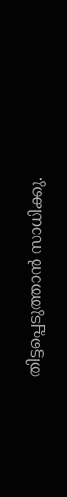തിട്ടപ്പെടുത്താന്‍ സാധിക്കു.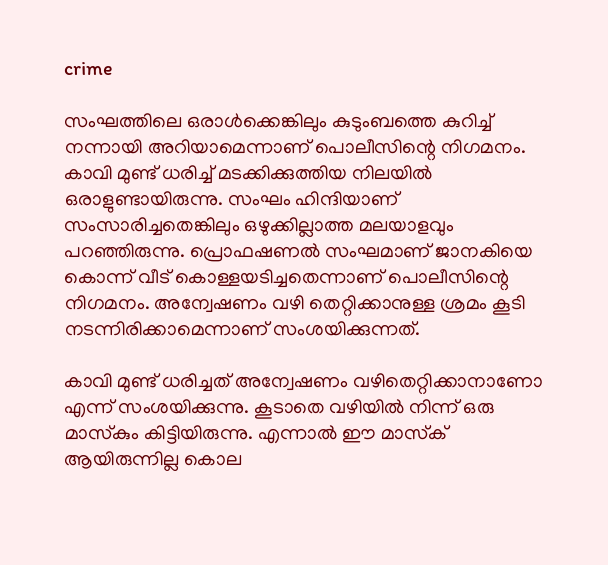crime

സംഘത്തിലെ ഒരാള്‍ക്കെങ്കിലും കുടുംബത്തെ കുറിച്ച് നന്നായി അറിയാമെന്നാണ് പൊലീസിന്റെ നിഗമനം. കാവി മുണ്ട് ധരിച്ച് മടക്കിക്കുത്തിയ നിലയില്‍ ഒരാളുണ്ടായിരുന്നു. സംഘം ഹിന്ദിയാണ് സംസാരിച്ചതെങ്കിലും ഒഴുക്കില്ലാത്ത മലയാളവും പറഞ്ഞിരുന്നു. പ്രൊഫഷണല്‍ സംഘമാണ് ജാനകിയെ കൊന്ന് വീട് കൊള്ളയടിച്ചതെന്നാണ് പൊലീസിന്റെ നിഗമനം. അന്വേഷണം വഴി തെറ്റിക്കാനുള്ള ശ്രമം കൂടി നടന്നിരിക്കാമെന്നാണ് സംശയിക്കുന്നത്.

കാവി മുണ്ട് ധരിച്ചത് അന്വേഷണം വഴിതെറ്റിക്കാനാണോ എന്ന് സംശയിക്കുന്നു. കൂടാതെ വഴിയില്‍ നിന്ന് ഒരു മാസ്‌കും കിട്ടിയിരുന്നു. എന്നാല്‍ ഈ മാസ്‌ക് ആയിരുന്നില്ല കൊല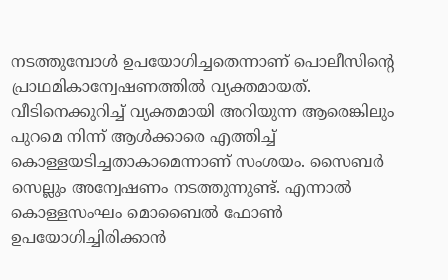നടത്തുമ്പോള്‍ ഉപയോഗിച്ചതെന്നാണ് പൊലീസിന്റെ പ്രാഥമികാന്വേഷണത്തില്‍ വ്യക്തമായത്. വീടിനെക്കുറിച്ച് വ്യക്തമായി അറിയുന്ന ആരെങ്കിലും പുറമെ നിന്ന് ആള്‍ക്കാരെ എത്തിച്ച് കൊള്ളയടിച്ചതാകാമെന്നാണ് സംശയം. സൈബര്‍ സെല്ലും അന്വേഷണം നടത്തുന്നുണ്ട്. എന്നാല്‍ കൊള്ളസംഘം മൊബൈല്‍ ഫോണ്‍ ഉപയോഗിച്ചിരിക്കാന്‍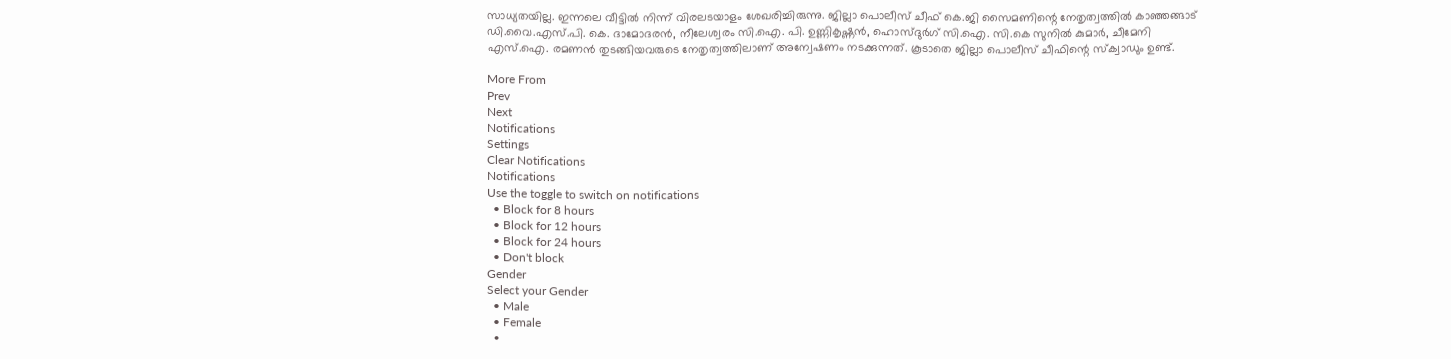സാധ്യതയില്ല. ഇന്നലെ വീട്ടില്‍ നിന്ന് വിരലടയാളം ശേഖരിച്ചിരുന്നു. ജില്ലാ പൊലീസ് ചീഫ് കെ.ജി സൈമണിന്റെ നേതൃത്വത്തില്‍ കാഞ്ഞങ്ങാട് ഡി.വൈ.എസ്.പി. കെ. ദാമോദരന്‍, നീലേശ്വരം സി.ഐ. പി. ഉണ്ണികൃഷ്ണന്‍, ഹൊസ്ദുര്‍ഗ് സി.ഐ. സി.കെ സുനില്‍ കുമാര്‍, ചീമേനി എസ്.ഐ. രമണന്‍ തുടങ്ങിയവരുടെ നേതൃത്വത്തിലാണ് അന്വേഷണം നടക്കുന്നത്. കൂടാതെ ജില്ലാ പൊലീസ് ചീഫിന്റെ സ്‌ക്വാഡും ഉണ്ട്.

More From
Prev
Next
Notifications
Settings
Clear Notifications
Notifications
Use the toggle to switch on notifications
  • Block for 8 hours
  • Block for 12 hours
  • Block for 24 hours
  • Don't block
Gender
Select your Gender
  • Male
  • Female
  •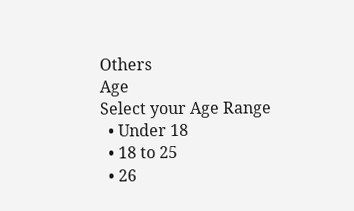Others
Age
Select your Age Range
  • Under 18
  • 18 to 25
  • 26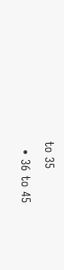to 35
  • 36 to 45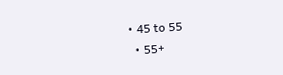• 45 to 55
  • 55+